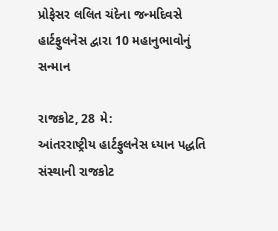પ્રોફેસર લલિત ચંદેના જન્મદિવસે હાર્ટફુલનેસ દ્વારા 10 મહાનુભાવોનું સન્માન

રાજકોટ, 28 મે:
આંતરરાષ્ટ્રીય હાર્ટફુલનેસ ધ્યાન પદ્ધતિ સંસ્થાની રાજકોટ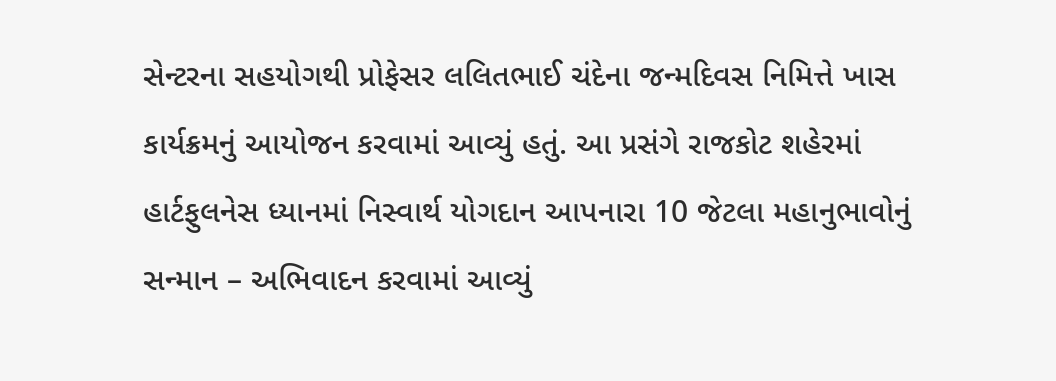સેન્ટરના સહયોગથી પ્રોફેસર લલિતભાઈ ચંદેના જન્મદિવસ નિમિત્તે ખાસ કાર્યક્રમનું આયોજન કરવામાં આવ્યું હતું. આ પ્રસંગે રાજકોટ શહેરમાં હાર્ટફુલનેસ ધ્યાનમાં નિસ્વાર્થ યોગદાન આપનારા 10 જેટલા મહાનુભાવોનું સન્માન – અભિવાદન કરવામાં આવ્યું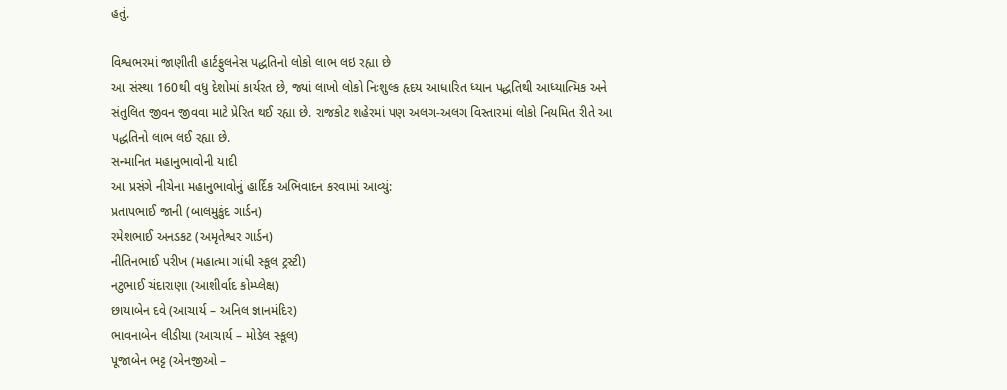હતું.

વિશ્વભરમાં જાણીતી હાર્ટફુલનેસ પદ્ધતિનો લોકો લાભ લઇ રહ્યા છે
આ સંસ્થા 160થી વધુ દેશોમાં કાર્યરત છે, જ્યાં લાખો લોકો નિઃશુલ્ક હૃદય આધારિત ધ્યાન પદ્ધતિથી આધ્યાત્મિક અને સંતુલિત જીવન જીવવા માટે પ્રેરિત થઈ રહ્યા છે. રાજકોટ શહેરમાં પણ અલગ-અલગ વિસ્તારમાં લોકો નિયમિત રીતે આ પદ્ધતિનો લાભ લઈ રહ્યા છે.
સન્માનિત મહાનુભાવોની યાદી
આ પ્રસંગે નીચેના મહાનુભાવોનું હાર્દિક અભિવાદન કરવામાં આવ્યું:
પ્રતાપભાઈ જાની (બાલમુકુંદ ગાર્ડન)
રમેશભાઈ અનડકટ (અમૃતેશ્વર ગાર્ડન)
નીતિનભાઈ પરીખ (મહાત્મા ગાંધી સ્કૂલ ટ્રસ્ટી)
નટુભાઈ ચંદારાણા (આશીર્વાદ કોમ્પ્લેક્ષ)
છાયાબેન દવે (આચાર્ય – અનિલ જ્ઞાનમંદિર)
ભાવનાબેન લીડીયા (આચાર્ય – મોડેલ સ્કૂલ)
પૂજાબેન ભટ્ટ (એનજીઓ –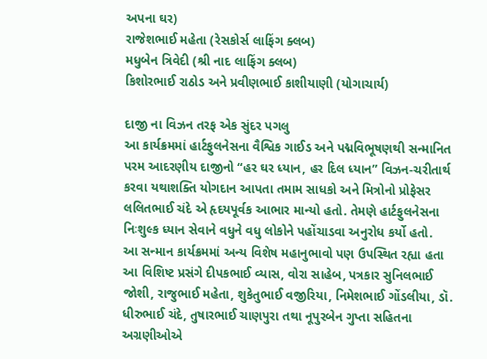અપના ઘર)
રાજેશભાઈ મહેતા (રેસકોર્સ લાફિંગ ક્લબ)
મધુબેન ત્રિવેદી (શ્રી નાદ લાફિંગ ક્લબ)
કિશોરભાઈ રાઠોડ અને પ્રવીણભાઈ કાશીયાણી (યોગાચાર્ય)

દાજી ના વિઝન તરફ એક સુંદર પગલુ
આ કાર્યક્રમમાં હાર્ટફુલનેસના વૈશ્વિક ગાઈડ અને પદ્મવિભૂષણથી સન્માનિત પરમ આદરણીય દાજીનો “હર ઘર ધ્યાન, હર દિલ ધ્યાન” વિઝન-ચરીતાર્થ કરવા યથાશક્તિ યોગદાન આપતા તમામ સાધકો અને મિત્રોનો પ્રોફેસર લલિતભાઈ ચંદે એ હૃદયપૂર્વક આભાર માન્યો હતો. તેમણે હાર્ટફુલનેસના નિઃશુલ્ક ધ્યાન સેવાને વધુને વધુ લોકોને પહોંચાડવા અનુરોધ કર્યો હતો.
આ સન્માન કાર્યક્રમમાં અન્ય વિશેષ મહાનુભાવો પણ ઉપસ્થિત રહ્યા હતા
આ વિશિષ્ટ પ્રસંગે દીપકભાઈ વ્યાસ, વોરા સાહેબ, પત્રકાર સુનિલભાઈ જોશી, રાજુભાઈ મહેતા, શુકેતુભાઈ વજીરિયા, નિમેશભાઈ ગોંડલીયા, ડૉ. ધીરુભાઈ ચંદે, તુષારભાઈ ચાણપુરા તથા નૂપુરબેન ગુપ્તા સહિતના અગ્રણીઓએ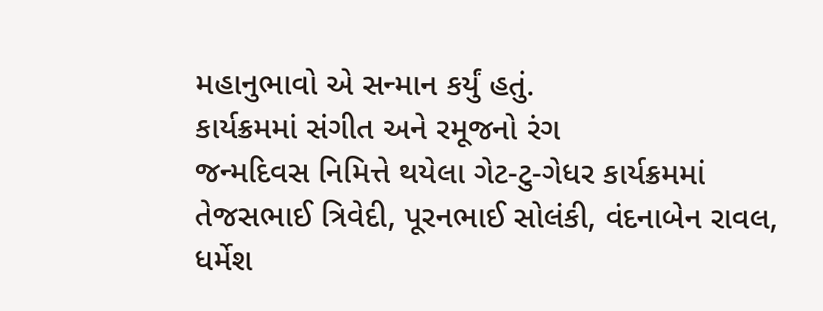મહાનુભાવો એ સન્માન કર્યું હતું.
કાર્યક્રમમાં સંગીત અને રમૂજનો રંગ
જન્મદિવસ નિમિત્તે થયેલા ગેટ-ટુ-ગેધર કાર્યક્રમમાં તેજસભાઈ ત્રિવેદી, પૂરનભાઈ સોલંકી, વંદનાબેન રાવલ, ધર્મેશ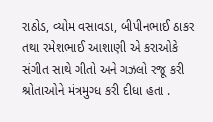રાઠોડ, વ્યોમ વસાવડા, બીપીનભાઈ ઠાકર તથા રમેશભાઈ આશાણી એ કરાઓકે સંગીત સાથે ગીતો અને ગઝલો રજૂ કરી શ્રોતાઓને મંત્રમુગ્ધ કરી દીધા હતા .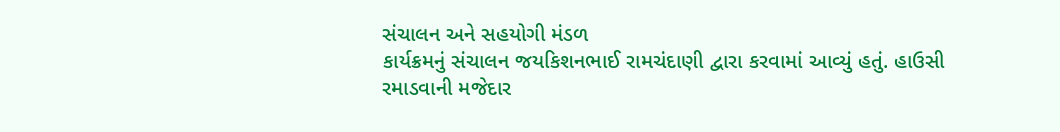સંચાલન અને સહયોગી મંડળ
કાર્યક્રમનું સંચાલન જયકિશનભાઈ રામચંદાણી દ્વારા કરવામાં આવ્યું હતું. હાઉસી રમાડવાની મજેદાર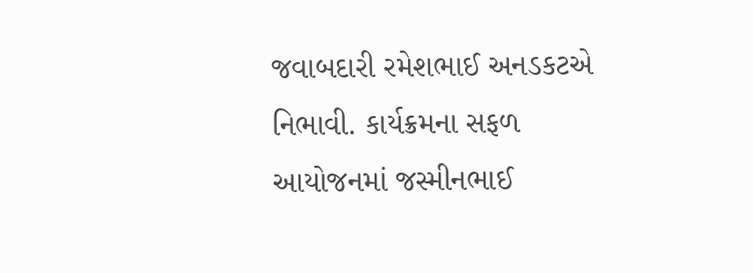જવાબદારી રમેશભાઈ અનડકટએ નિભાવી. કાર્યક્રમના સફળ આયોજનમાં જસ્મીનભાઈ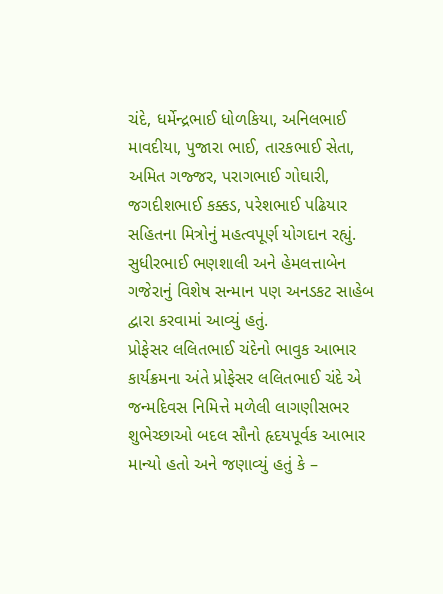ચંદે, ધર્મેન્દ્રભાઈ ધોળકિયા, અનિલભાઈ માવદીયા, પુજારા ભાઈ, તારકભાઈ સેતા, અમિત ગજ્જર, પરાગભાઈ ગોઘારી, જગદીશભાઈ કક્કડ, પરેશભાઈ પઢિયાર સહિતના મિત્રોનું મહત્વપૂર્ણ યોગદાન રહ્યું.
સુધીરભાઈ ભણશાલી અને હેમલત્તાબેન ગજેરાનું વિશેષ સન્માન પણ અનડકટ સાહેબ દ્વારા કરવામાં આવ્યું હતું.
પ્રોફેસર લલિતભાઈ ચંદેનો ભાવુક આભાર
કાર્યક્રમના અંતે પ્રોફેસર લલિતભાઈ ચંદે એ જન્મદિવસ નિમિત્તે મળેલી લાગણીસભર શુભેચ્છાઓ બદલ સૌનો હૃદયપૂર્વક આભાર માન્યો હતો અને જણાવ્યું હતું કે –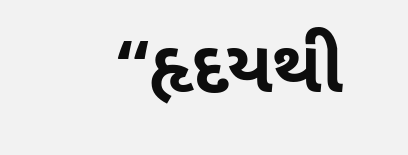“હૃદયથી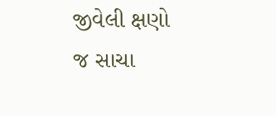જીવેલી ક્ષણો જ સાચા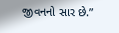જીવનનો સાર છે.”